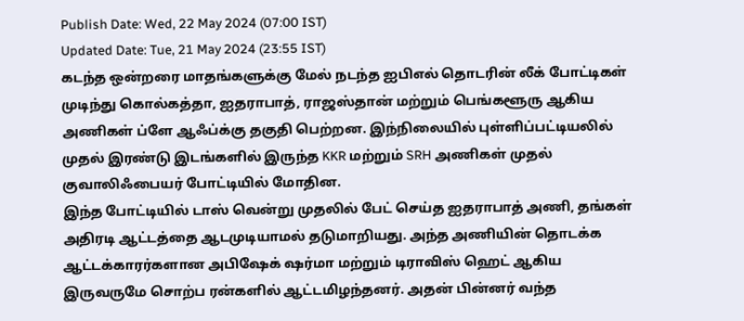Publish Date: Wed, 22 May 2024 (07:00 IST)
Updated Date: Tue, 21 May 2024 (23:55 IST)
கடந்த ஒன்றரை மாதங்களுக்கு மேல் நடந்த ஐபிஎல் தொடரின் லீக் போட்டிகள் முடிந்து கொல்கத்தா, ஐதராபாத், ராஜஸ்தான் மற்றும் பெங்களூரு ஆகிய அணிகள் ப்ளே ஆஃப்க்கு தகுதி பெற்றன. இந்நிலையில் புள்ளிப்பட்டியலில் முதல் இரண்டு இடங்களில் இருந்த KKR மற்றும் SRH அணிகள் முதல் குவாலிஃபையர் போட்டியில் மோதின.
இந்த போட்டியில் டாஸ் வென்று முதலில் பேட் செய்த ஐதராபாத் அணி, தங்கள் அதிரடி ஆட்டத்தை ஆடமுடியாமல் தடுமாறியது. அந்த அணியின் தொடக்க ஆட்டக்காரர்களான அபிஷேக் ஷர்மா மற்றும் டிராவிஸ் ஹெட் ஆகிய இருவருமே சொற்ப ரன்களில் ஆட்டமிழந்தனர். அதன் பின்னர் வந்த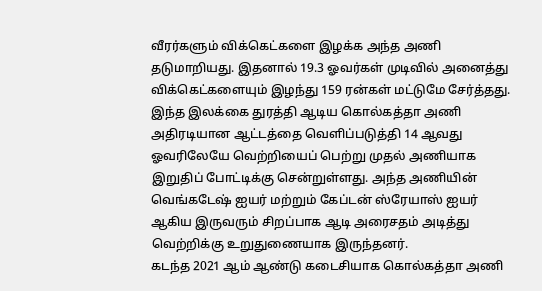வீரர்களும் விக்கெட்களை இழக்க அந்த அணி தடுமாறியது. இதனால் 19.3 ஓவர்கள் முடிவில் அனைத்து விக்கெட்களையும் இழந்து 159 ரன்கள் மட்டுமே சேர்த்தது.
இந்த இலக்கை துரத்தி ஆடிய கொல்கத்தா அணி அதிரடியான ஆட்டத்தை வெளிப்படுத்தி 14 ஆவது ஓவரிலேயே வெற்றியைப் பெற்று முதல் அணியாக இறுதிப் போட்டிக்கு சென்றுள்ளது. அந்த அணியின் வெங்கடேஷ் ஐயர் மற்றும் கேப்டன் ஸ்ரேயாஸ் ஐயர் ஆகிய இருவரும் சிறப்பாக ஆடி அரைசதம் அடித்து வெற்றிக்கு உறுதுணையாக இருந்தனர்.
கடந்த 2021 ஆம் ஆண்டு கடைசியாக கொல்கத்தா அணி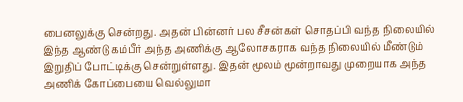பைனலுக்கு சென்றது. அதன் பின்னர் பல சீசன்கள் சொதப்பி வந்த நிலையில் இந்த ஆண்டு கம்பீர் அந்த அணிக்கு ஆலோசகராக வந்த நிலையில் மீண்டும் இறுதிப் போட்டிக்கு சென்றுள்ளது. இதன் மூலம் மூன்றாவது முறையாக அந்த அணிக் கோப்பையை வெல்லுமா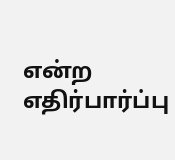என்ற எதிர்பார்ப்பு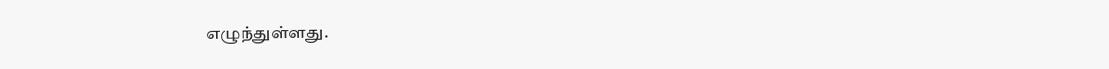எழுந்துள்ளது.